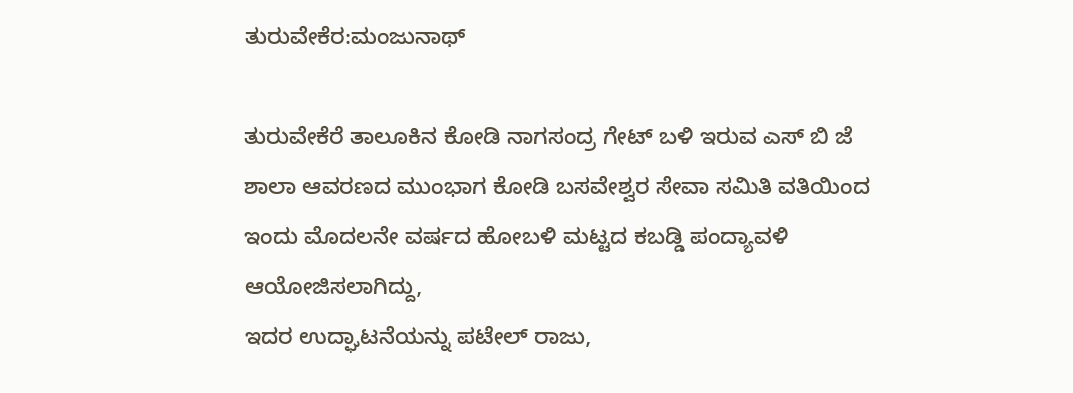ತುರುವೇಕೆರ:ಮಂಜುನಾಥ್

ತುರುವೇಕೆರೆ ತಾಲೂಕಿನ ಕೋಡಿ ನಾಗಸಂದ್ರ ಗೇಟ್ ಬಳಿ ಇರುವ ಎಸ್ ಬಿ ಜೆ ಶಾಲಾ ಆವರಣದ ಮುಂಭಾಗ ಕೋಡಿ ಬಸವೇಶ್ವರ ಸೇವಾ ಸಮಿತಿ ವತಿಯಿಂದ ಇಂದು ಮೊದಲನೇ ವರ್ಷದ ಹೋಬಳಿ ಮಟ್ಟದ ಕಬಡ್ಡಿ ಪಂದ್ಯಾವಳಿ ಆಯೋಜಿಸಲಾಗಿದ್ದು,
ಇದರ ಉದ್ಘಾಟನೆಯನ್ನು ಪಟೇಲ್ ರಾಜು,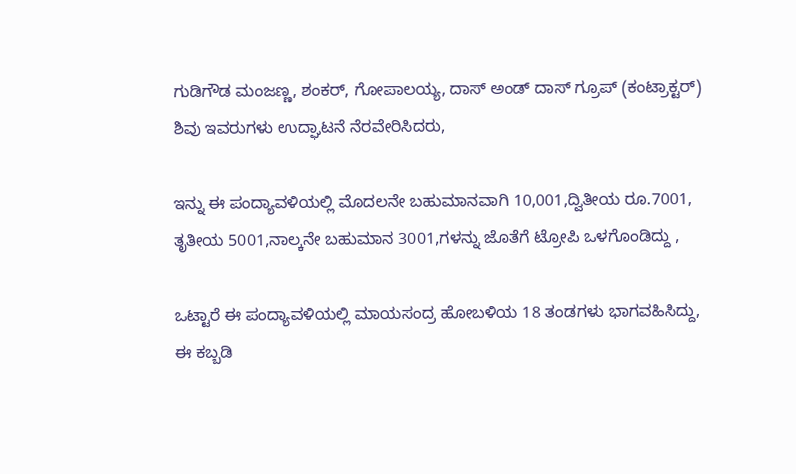ಗುಡಿಗೌಡ ಮಂಜಣ್ಣ, ಶಂಕರ್, ಗೋಪಾಲಯ್ಯ, ದಾಸ್ ಅಂಡ್ ದಾಸ್ ಗ್ರೂಪ್ (ಕಂಟ್ರಾಕ್ಟರ್) ಶಿವು ಇವರುಗಳು ಉದ್ಘಾಟನೆ ನೆರವೇರಿಸಿದರು,

ಇನ್ನು ಈ ಪಂದ್ಯಾವಳಿಯಲ್ಲಿ ಮೊದಲನೇ ಬಹುಮಾನವಾಗಿ 10,001,ದ್ವಿತೀಯ ರೂ.7001, ತೃತೀಯ 5001,ನಾಲ್ಕನೇ ಬಹುಮಾನ 3001,ಗಳನ್ನು ಜೊತೆಗೆ ಟ್ರೋಪಿ ಒಳಗೊಂಡಿದ್ದು ,

ಒಟ್ಟಾರೆ ಈ ಪಂದ್ಯಾವಳಿಯಲ್ಲಿ ಮಾಯಸಂದ್ರ ಹೋಬಳಿಯ 18 ತಂಡಗಳು ಭಾಗವಹಿಸಿದ್ದು, ಈ ಕಬ್ಬಡಿ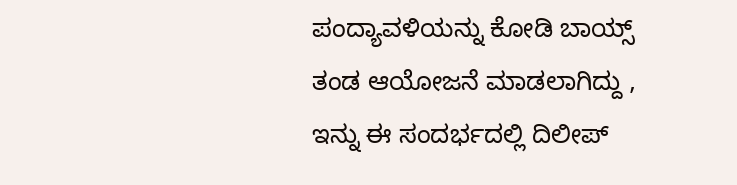ಪಂದ್ಯಾವಳಿಯನ್ನು ಕೋಡಿ ಬಾಯ್ಸ್ ತಂಡ ಆಯೋಜನೆ ಮಾಡಲಾಗಿದ್ದು , ಇನ್ನು ಈ ಸಂದರ್ಭದಲ್ಲಿ ದಿಲೀಪ್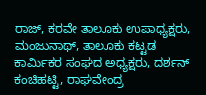ರಾಜ್, ಕರವೇ ತಾಲೂಕು ಉಪಾಧ್ಯಕ್ಷರು, ಮಂಜುನಾಥ್, ತಾಲೂಕು ಕಟ್ಟಡ ಕಾರ್ಮಿಕರ ಸಂಘದ ಅಧ್ಯಕ್ಷರು, ದರ್ಶನ್ ಕಂಚಿಹಟ್ಟಿ, ರಾಘವೇಂದ್ರ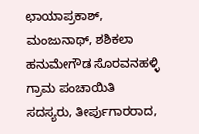ಛಾಯಾಪ್ರಕಾಶ್, ಮಂಜುನಾಥ್, ಶಶಿಕಲಾ ಹನುಮೇಗೌಡ ಸೊರವನಹಳ್ಳಿ ಗ್ರಾಮ ಪಂಚಾಯಿತಿ ಸದಸ್ಯರು, ತೀರ್ಪುಗಾರರಾದ,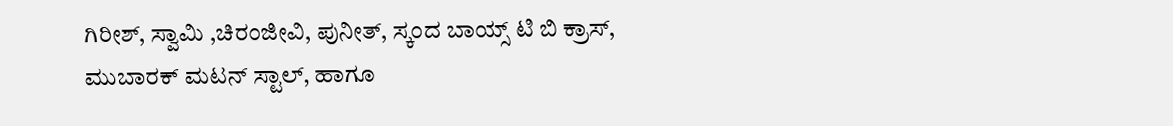ಗಿರೀಶ್, ಸ್ವಾಮಿ ,ಚಿರಂಜೀವಿ, ಪುನೀತ್, ಸ್ಕಂದ ಬಾಯ್ಸ್ ಟಿ ಬಿ ಕ್ರಾಸ್, ಮುಬಾರಕ್ ಮಟನ್ ಸ್ಟಾಲ್, ಹಾಗೂ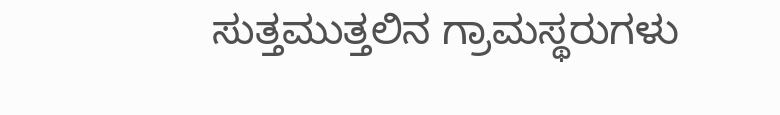ಸುತ್ತಮುತ್ತಲಿನ ಗ್ರಾಮಸ್ಥರುಗಳು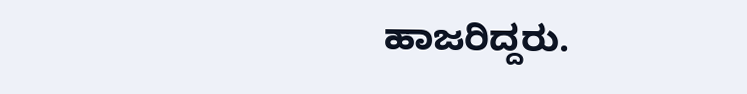ಹಾಜರಿದ್ದರು.